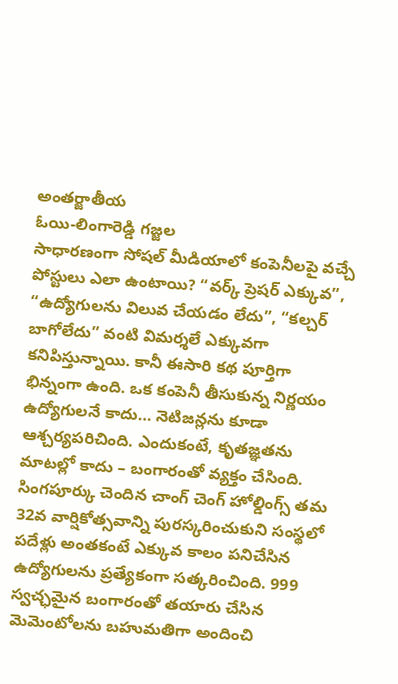అంతర్జాతీయ
ఓయి-లింగారెడ్డి గజ్జల
సాధారణంగా సోషల్ మీడియాలో కంపెనీలపై వచ్చే పోస్టులు ఎలా ఉంటాయి? “వర్క్ ప్రెషర్ ఎక్కువ”, “ఉద్యోగులను విలువ చేయడం లేదు”, “కల్చర్ బాగోలేదు” వంటి విమర్శలే ఎక్కువగా కనిపిస్తున్నాయి. కానీ ఈసారి కథ పూర్తిగా భిన్నంగా ఉంది. ఒక కంపెనీ తీసుకున్న నిర్ణయం ఉద్యోగులనే కాదు… నెటిజన్లను కూడా ఆశ్చర్యపరిచింది. ఎందుకంటే, కృతజ్ఞతను మాటల్లో కాదు – బంగారంతో వ్యక్తం చేసింది.
సింగపూర్కు చెందిన చాంగ్ చెంగ్ హోల్డింగ్స్ తమ 32వ వార్షికోత్సవాన్ని పురస్కరించుకుని సంస్థలో పదేళ్లు అంతకంటే ఎక్కువ కాలం పనిచేసిన ఉద్యోగులను ప్రత్యేకంగా సత్కరించింది. 999 స్వచ్ఛమైన బంగారంతో తయారు చేసిన మెమెంటోలను బహుమతిగా అందించి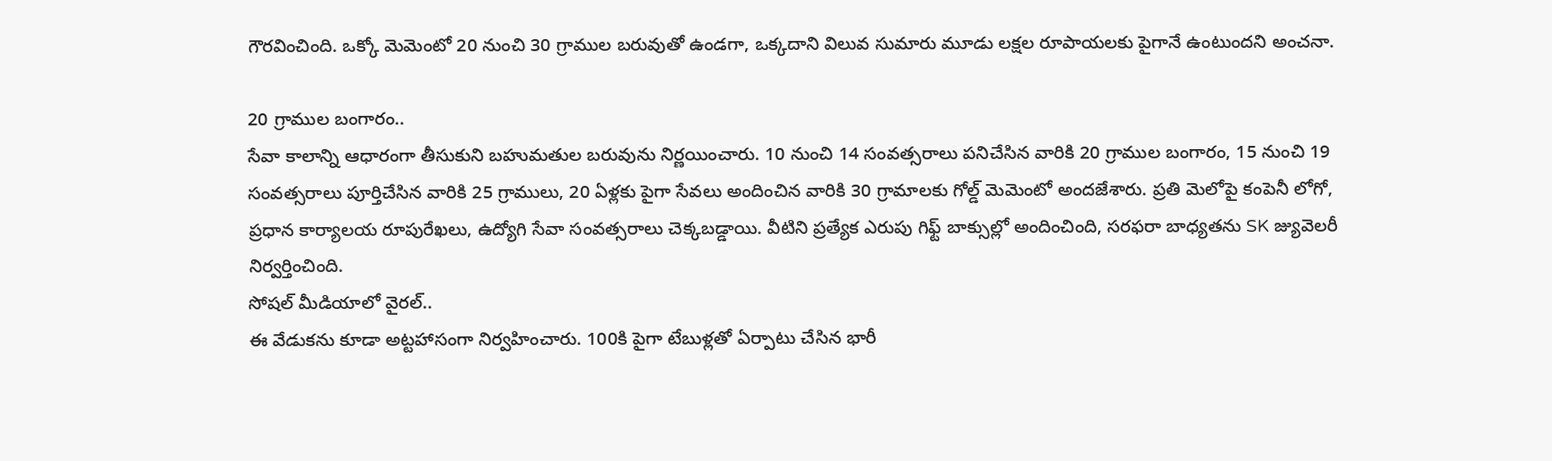గౌరవించింది. ఒక్కో మెమెంటో 20 నుంచి 30 గ్రాముల బరువుతో ఉండగా, ఒక్కదాని విలువ సుమారు మూడు లక్షల రూపాయలకు పైగానే ఉంటుందని అంచనా.

20 గ్రాముల బంగారం..
సేవా కాలాన్ని ఆధారంగా తీసుకుని బహుమతుల బరువును నిర్ణయించారు. 10 నుంచి 14 సంవత్సరాలు పనిచేసిన వారికి 20 గ్రాముల బంగారం, 15 నుంచి 19 సంవత్సరాలు పూర్తిచేసిన వారికి 25 గ్రాములు, 20 ఏళ్లకు పైగా సేవలు అందించిన వారికి 30 గ్రామాలకు గోల్డ్ మెమెంటో అందజేశారు. ప్రతి మెలోపై కంపెనీ లోగో, ప్రధాన కార్యాలయ రూపురేఖలు, ఉద్యోగి సేవా సంవత్సరాలు చెక్కబడ్డాయి. వీటిని ప్రత్యేక ఎరుపు గిఫ్ట్ బాక్సుల్లో అందించింది, సరఫరా బాధ్యతను SK జ్యువెలరీ నిర్వర్తించింది.
సోషల్ మీడియాలో వైరల్..
ఈ వేడుకను కూడా అట్టహాసంగా నిర్వహించారు. 100కి పైగా టేబుళ్లతో ఏర్పాటు చేసిన భారీ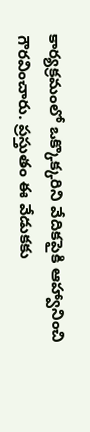కార్యక్రమంలో ఒక్కొక్కరిని వేదికపైకి ఆహ్వానించి గౌరవించారు. ప్రస్తుతం ఈ వేడుకకు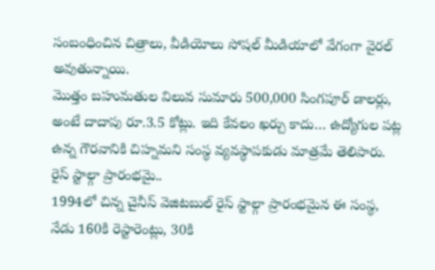సంబంధించిన చిత్రాలు, వీడియోలు సోషల్ మీడియాలో వేగంగా వైరల్ అవుతున్నాయి.
మొత్తం బహుమతుల విలువ సుమారు 500,000 సింగపూర్ డాలర్లు, అంటే దాదాపు రూ.3.5 కోట్లు. ఇది కేవలం ఖర్చు కాదు… ఉద్యోగుల పట్ల ఉన్న గౌరవానికి చిహ్నమని సంస్థ వ్యవస్థాపకుడు మాత్రమే తెలిపారు.
రైస్ స్టాల్గా ప్రారంభమై..
1994లో చిన్న చైనీస్ వెజిటబుల్ రైస్ స్టాల్గా ప్రారంభమైన ఈ సంస్థ, నేడు 160కి రెస్టారెంట్లు, 30కి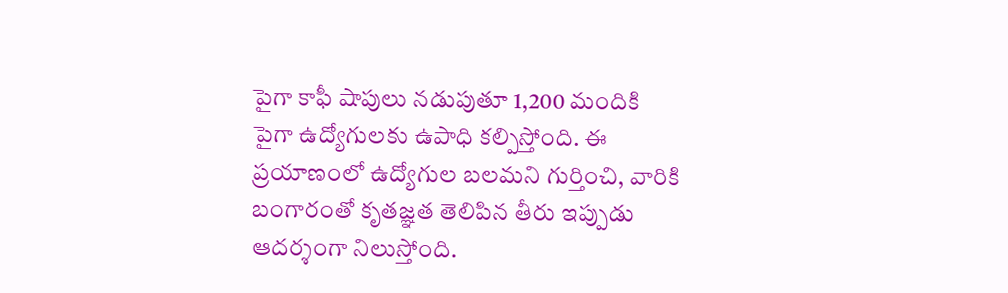పైగా కాఫీ షాపులు నడుపుతూ 1,200 మందికి పైగా ఉద్యోగులకు ఉపాధి కల్పిస్తోంది. ఈ ప్రయాణంలో ఉద్యోగుల బలమని గుర్తించి, వారికి బంగారంతో కృతజ్ఞత తెలిపిన తీరు ఇప్పుడు ఆదర్శంగా నిలుస్తోంది.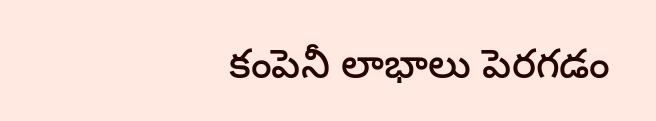కంపెనీ లాభాలు పెరగడం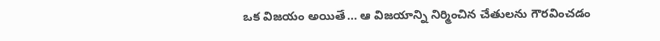ఒక విజయం అయితే… ఆ విజయాన్ని నిర్మించిన చేతులను గౌరవించడం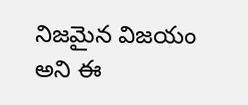నిజమైన విజయం అని ఈ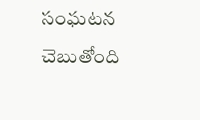సంఘటన చెబుతోంది